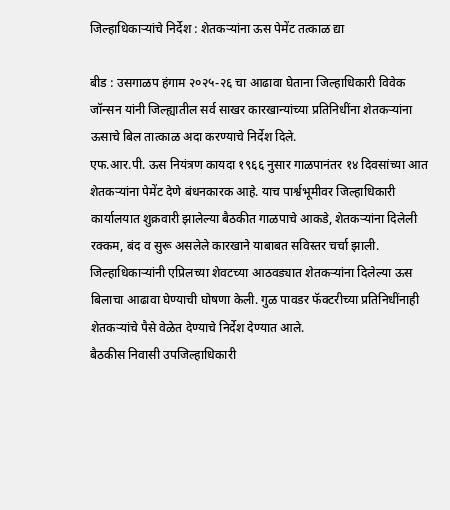जिल्हाधिकाऱ्यांचे निर्देश : शेतकऱ्यांना ऊस पेमेंट तत्काळ द्या

बीड : उसगाळप हंगाम २०२५-२६ चा आढावा घेताना जिल्हाधिकारी विवेक जॉन्सन यांनी जिल्ह्यातील सर्व साखर कारखान्यांच्या प्रतिनिधींना शेतकऱ्यांना ऊसाचे बिल तात्काळ अदा करण्याचे निर्देश दिले.
एफ.आर.पी. ऊस नियंत्रण कायदा १९६६ नुसार गाळपानंतर १४ दिवसांच्या आत शेतकऱ्यांना पेमेंट देणे बंधनकारक आहे. याच पार्श्वभूमीवर जिल्हाधिकारी कार्यालयात शुक्रवारी झालेल्या बैठकीत गाळपाचे आकडे, शेतकऱ्यांना दिलेली रक्कम, बंद व सुरू असलेले कारखाने याबाबत सविस्तर चर्चा झाली.
जिल्हाधिकाऱ्यांनी एप्रिलच्या शेवटच्या आठवड्यात शेतकऱ्यांना दिलेल्या ऊस बिलाचा आढावा घेण्याची घोषणा केली. गुळ पावडर फॅक्टरीच्या प्रतिनिधींनाही शेतकऱ्यांचे पैसे वेळेत देण्याचे निर्देश देण्यात आले.
बैठकीस निवासी उपजिल्हाधिकारी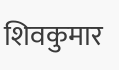शिवकुमार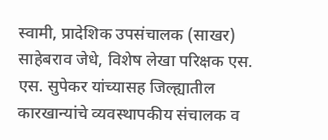स्वामी, प्रादेशिक उपसंचालक (साखर) साहेबराव जेधे, विशेष लेखा परिक्षक एस. एस. सुपेकर यांच्यासह जिल्ह्यातील कारखान्यांचे व्यवस्थापकीय संचालक व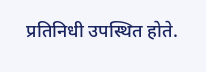प्रतिनिधी उपस्थित होते.